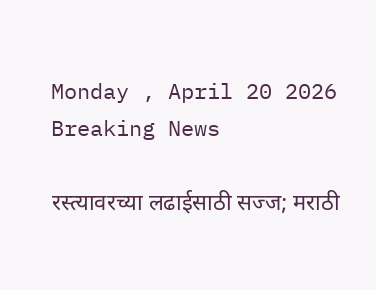Monday , April 20 2026
Breaking News

रस्त्यावरच्या लढाईसाठी सज्ज; मराठी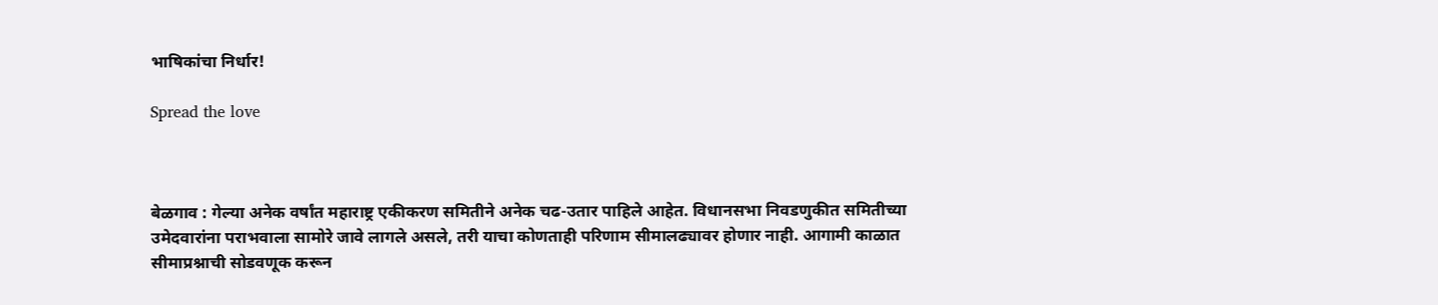भाषिकांचा निर्धार!

Spread the love



बेळगाव : गेल्या अनेक वर्षांत महाराष्ट्र एकीकरण समितीने अनेक चढ-उतार पाहिले आहेत. विधानसभा निवडणुकीत समितीच्या उमेदवारांना पराभवाला सामोरे जावे लागले असले, तरी याचा कोणताही परिणाम सीमालढ्यावर होणार नाही. आगामी काळात सीमाप्रश्नाची सोडवणूक करून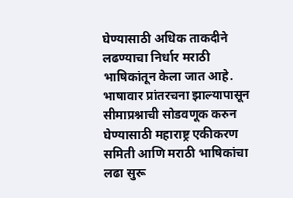घेण्यासाठी अधिक ताकदीने लढण्याचा निर्धार मराठी भाषिकांतून केला जात आहे.
भाषावार प्रांतरचना झाल्यापासून सीमाप्रश्नाची सोडवणूक करुन घेण्यासाठी महाराष्ट्र एकीकरण समिती आणि मराठी भाषिकांचा लढा सुरू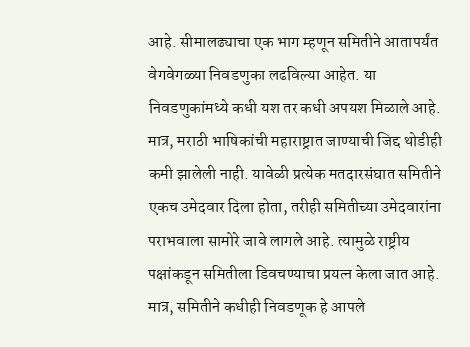आहे. सीमालढ्याचा एक भाग म्हणून समितीने आतापर्यंत वेगवेगळ्या निवडणुका लढविल्या आहेत. या निवडणुकांमध्ये कधी यश तर कधी अपयश मिळाले आहे. मात्र, मराठी भाषिकांची महाराष्ट्रात जाण्याची जिद्द थोडीही कमी झालेली नाही. यावेळी प्रत्येक मतदारसंघात समितीने एकच उमेदवार दिला होता, तरीही समितीच्या उमेदवारांना पराभवाला सामोरे जावे लागले आहे. त्यामुळे राष्ट्रीय पक्षांकडून समितीला डिवचण्याचा प्रयत्न केला जात आहे. मात्र, समितीने कधीही निवडणूक हे आपले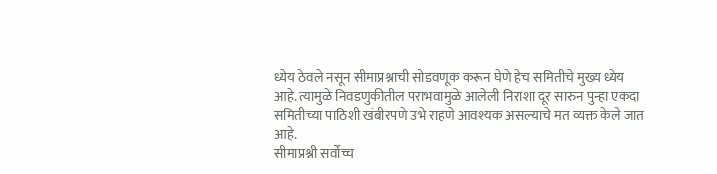ध्येय ठेवले नसून सीमाप्रश्नाची सोडवणूक करून घेणे हेच समितीचे मुख्य ध्येय आहे. त्यामुळे निवडणुकीतील पराभवामुळे आलेली निराशा दूर सारुन पुन्हा एकदा समितीच्या पाठिशी खंबीरपणे उभे राहणे आवश्यक असल्याचे मत व्यक्त केले जात आहे.
सीमाप्रश्नी सर्वोच्च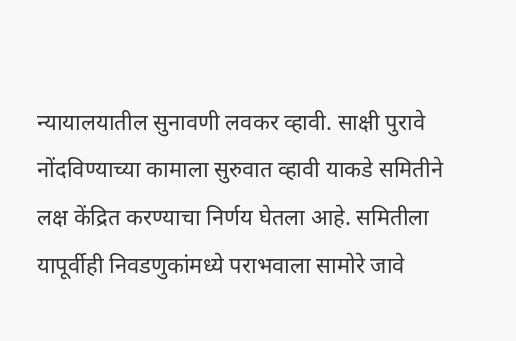न्यायालयातील सुनावणी लवकर व्हावी. साक्षी पुरावे नोंदविण्याच्या कामाला सुरुवात व्हावी याकडे समितीने लक्ष केंद्रित करण्याचा निर्णय घेतला आहे. समितीला यापूर्वीही निवडणुकांमध्ये पराभवाला सामोरे जावे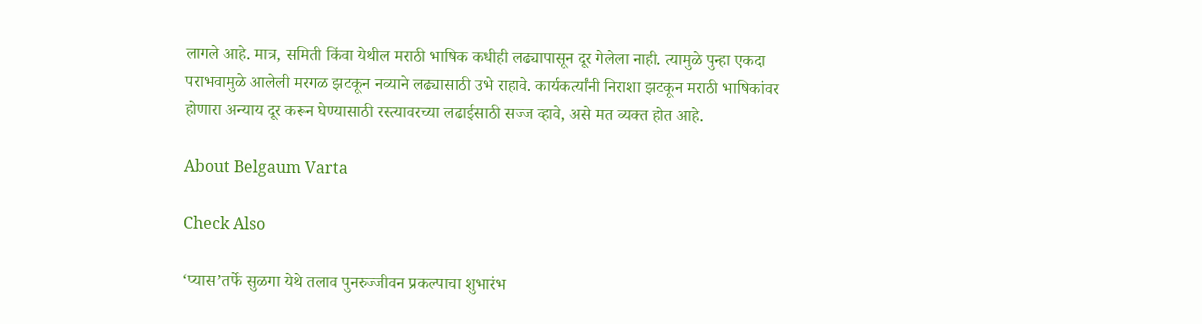लागले आहे. मात्र, समिती किंवा येथील मराठी भाषिक कधीही लढ्यापासून दूर गेलेला नाही. त्यामुळे पुन्हा एकदा पराभवामुळे आलेली मरगळ झटकून नव्याने लढ्यासाठी उभे राहावे. कार्यकर्त्यांनी निराशा झटकून मराठी भाषिकांवर होणारा अन्याय दूर करून घेण्यासाठी रस्त्यावरच्या लढाईसाठी सज्ज व्हावे, असे मत व्यक्त होत आहे.

About Belgaum Varta

Check Also

‘प्यास’तर्फे सुळगा येथे तलाव पुनरुज्जीवन प्रकल्पाचा शुभारंभ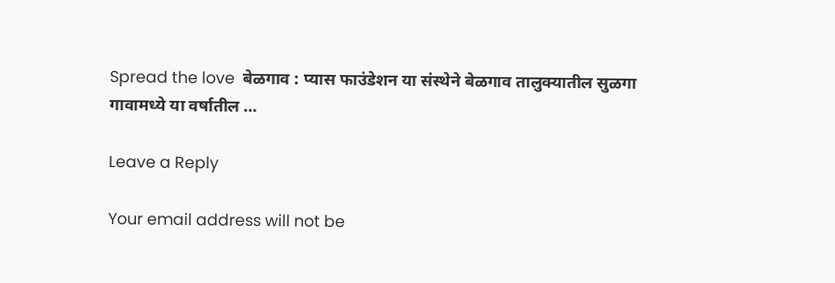Spread the love  बेळगाव : प्यास फाउंडेशन या संस्थेने बेळगाव तालुक्यातील सुळगा गावामध्ये या वर्षातील …

Leave a Reply

Your email address will not be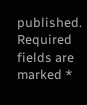published. Required fields are marked *